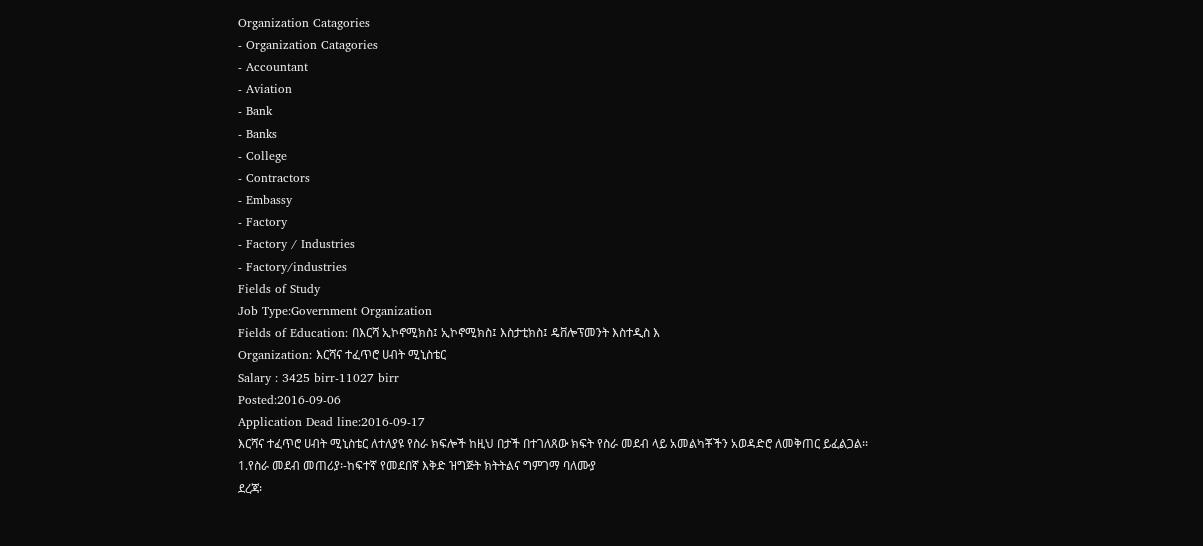Organization Catagories
- Organization Catagories
- Accountant
- Aviation
- Bank
- Banks
- College
- Contractors
- Embassy
- Factory
- Factory / Industries
- Factory/industries
Fields of Study
Job Type:Government Organization
Fields of Education: በእርሻ ኢኮኖሚክስ፤ ኢኮኖሚክስ፤ እስታቲክስ፤ ዴቨሎፕመንት እስተዲስ እ
Organization: እርሻና ተፈጥሮ ሀብት ሚኒስቴር
Salary : 3425 birr-11027 birr
Posted:2016-09-06
Application Dead line:2016-09-17
እርሻና ተፈጥሮ ሀብት ሚኒስቴር ለተለያዩ የስራ ክፍሎች ከዚህ በታች በተገለጸው ክፍት የስራ መደብ ላይ አመልካቾችን አወዳድሮ ለመቅጠር ይፈልጋል፡፡
1.የስራ መደብ መጠሪያ፡-ከፍተኛ የመደበኛ እቅድ ዝግጅት ክትትልና ግምገማ ባለሙያ
ደረጃ፡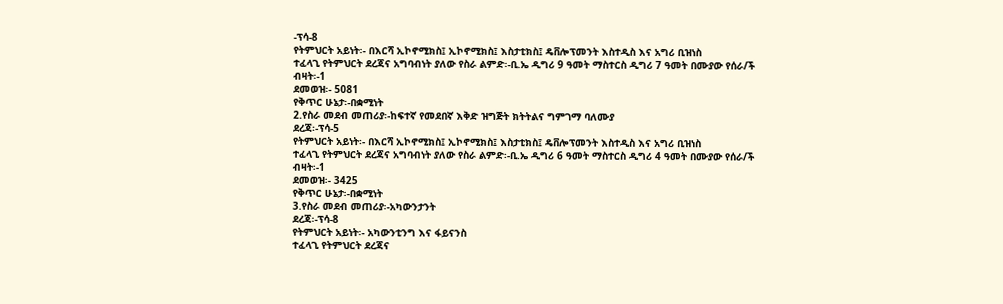-ፕሳ-8
የትምህርት አይነት፡- በእርሻ ኢኮኖሚክስ፤ ኢኮኖሚክስ፤ እስታቲክስ፤ ዴቨሎፕመንት እስተዲስ እና አግሪ ቢዝነስ
ተፈላጊ የትምህርት ደረጃና አግባብነት ያለው የስራ ልምድ፡-ቢ.ኤ ዲግሪ 9 ዓመት ማስተርስ ዲግሪ 7 ዓመት በሙያው የሰራ/ች
ብዛት፡-1
ደመወዝ፡- 5081
የቅጥር ሁኔታ፡-በቋሚነት
2.የስራ መደብ መጠሪያ፡-ከፍተኛ የመደበኛ እቅድ ዝግጅት ክትትልና ግምገማ ባለሙያ
ደረጃ፡-ፕሳ-5
የትምህርት አይነት፡- በእርሻ ኢኮኖሚክስ፤ ኢኮኖሚክስ፤ እስታቲክስ፤ ዴቨሎፕመንት እስተዲስ እና አግሪ ቢዝነስ
ተፈላጊ የትምህርት ደረጃና አግባብነት ያለው የስራ ልምድ፡-ቢ.ኤ ዲግሪ 6 ዓመት ማስተርስ ዲግሪ 4 ዓመት በሙያው የሰራ/ች
ብዛት፡-1
ደመወዝ፡- 3425
የቅጥር ሁኔታ፡-በቋሚነት
3.የስራ መደብ መጠሪያ፡-አካውንታንት
ደረጃ፡-ፕሳ-8
የትምህርት አይነት፡- አካውንቲንግ እና ፋይናንስ
ተፈላጊ የትምህርት ደረጃና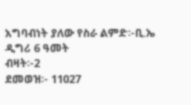አግባብነት ያለው የስራ ልምድ፡-ቢ.ኤ ዲግሪ 6 ዓመት
ብዛት፡-2
ደመወዝ፡- 11027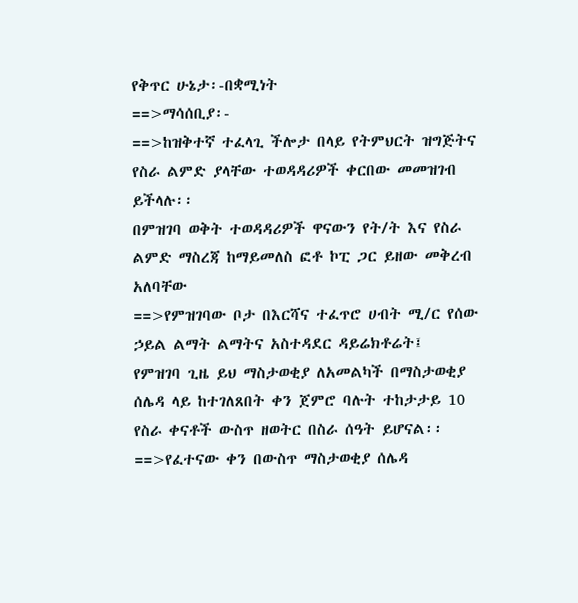የቅጥር ሁኔታ፡-በቋሚነት
==>ማሳሰቢያ፡-
==>ከዝቅተኛ ተፈላጊ ችሎታ በላይ የትምህርት ዝግጅትና የስራ ልምድ ያላቸው ተወዳዳሪዎች ቀርበው መመዝገብ ይችላሉ፡፡
በምዝገባ ወቅት ተወዳዳሪዎች ዋናውን የት/ት እና የስራ ልምድ ማስረጃ ከማይመለስ ፎቶ ኮፒ ጋር ይዘው መቅረብ አለባቸው
==>የምዝገባው ቦታ በእርሻና ተፈጥሮ ሀብት ሚ/ር የሰው ኃይል ልማት ልማትና አስተዳደር ዳይሬክቶሬት፤
የምዝገባ ጊዜ ይህ ማስታወቂያ ለአመልካች በማስታወቂያ ሰሌዳ ላይ ከተገለጸበት ቀን ጀምሮ ባሉት ተከታታይ 10 የስራ ቀናቶች ውስጥ ዘወትር በስራ ሰዓት ይሆናል፡፡
==>የፈተናው ቀን በውስጥ ማስታወቂያ ሰሌዳ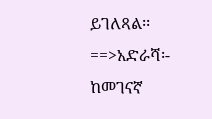ይገለጻል፡፡
==>አድራሻ፡- ከመገናኛ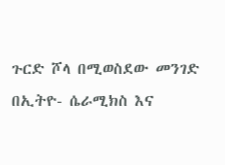ጉርድ ሾላ በሚወስደው መንገድ በኢትዮ- ሴራሚክስ እና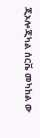ጂኦሎጂካል ሰርቬ መካከል ው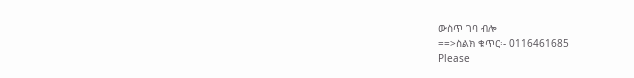ውስጥ ገባ ብሎ
==>ስልክ ቁጥር፡- 0116461685
Please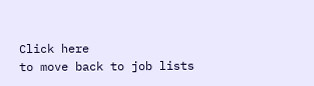Click here
to move back to job lists